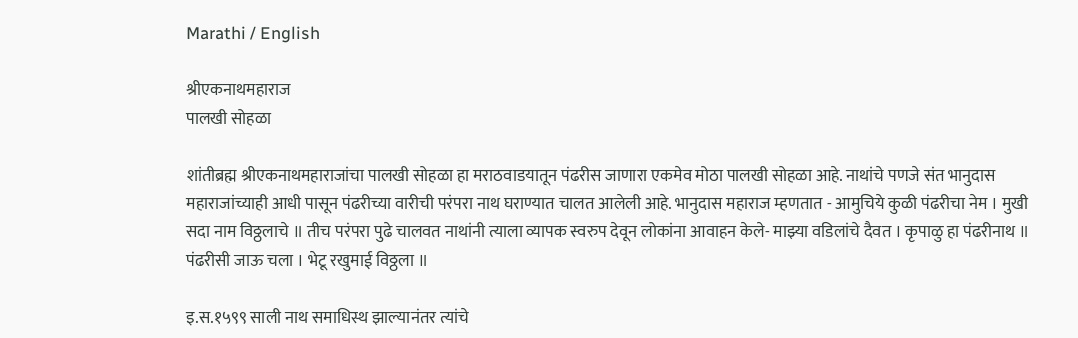Marathi / English

श्रीएकनाथमहाराज
पालखी सोहळा

शांतीब्रह्म श्रीएकनाथमहाराजांचा पालखी सोहळा हा मराठवाडयातून पंढरीस जाणारा एकमेव मोठा पालखी सोहळा आहे. नाथांचे पणजे संत भानुदास महाराजांच्याही आधी पासून पंढरीच्या वारीची परंपरा नाथ घराण्यात चालत आलेली आहे. भानुदास महाराज म्हणतात - आमुचिये कुळी पंढरीचा नेम । मुखी सदा नाम विठ्ठलाचे ॥ तीच परंपरा पुढे चालवत नाथांनी त्याला व्यापक स्वरुप देवून लोकांना आवाहन केले- माझ्या वडिलांचे दैवत । कृपाळु हा पंढरीनाथ ॥ पंढरीसी जाऊ चला । भेटू रखुमाई विठ्ठला ॥

इ.स.१५९९ साली नाथ समाधिस्थ झाल्यानंतर त्यांचे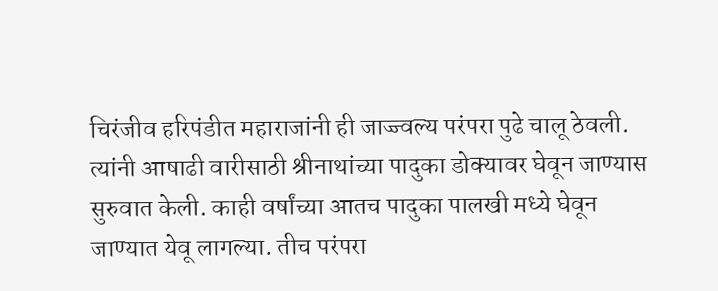चिरंजीव हरिपंडीत महाराजांनी ही जाज्ज्वल्य परंपरा पुढे चालू ठेवली. त्यांनी आषाढी वारीसाठी श्रीनाथांच्या पादुका डोक्यावर घेवून जाण्यास सुरुवात केली. काही वर्षांच्या आतच पादुका पालखी मध्ये घेवून जाण्यात येवू लागल्या. तीच परंपरा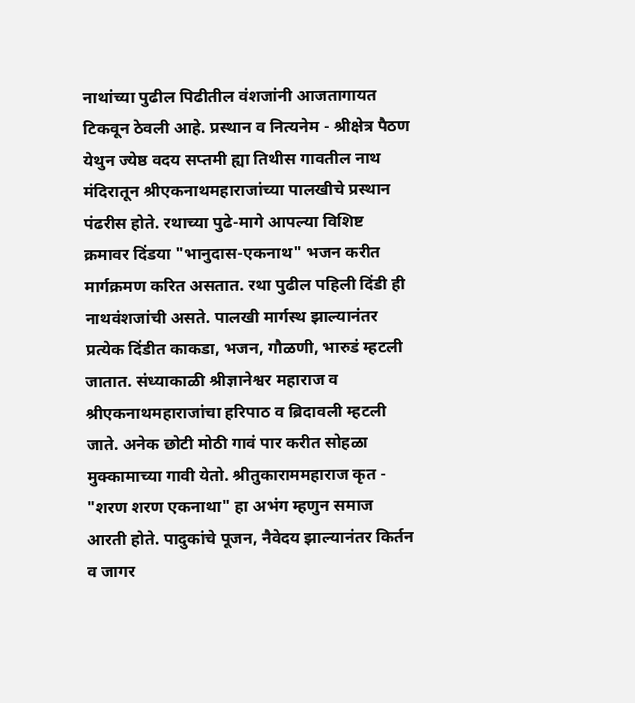नाथांच्या पुढील पिढीतील वंशजांनी आजतागायत टिकवून ठेवली आहे. प्रस्थान व नित्यनेम - श्रीक्षेत्र पैठण येथुन ज्येष्ठ वदय सप्तमी ह्या तिथीस गावतील नाथ मंदिरातून श्रीएकनाथमहाराजांच्या पालखीचे प्रस्थान पंढरीस होते. रथाच्या पुढे-मागे आपल्या विशिष्ट क्रमावर दिंडया "भानुदास-एकनाथ" भजन करीत मार्गक्रमण करित असतात. रथा पुढील पहिली दिंडी ही नाथवंशजांची असते. पालखी मार्गस्थ झाल्यानंतर प्रत्येक दिंडीत काकडा, भजन, गौळणी, भारुडं म्हटली जातात. संध्याकाळी श्रीज्ञानेश्वर महाराज व श्रीएकनाथमहाराजांचा हरिपाठ व ब्रिदावली म्हटली जाते. अनेक छोटी मोठी गावं पार करीत सोहळा मुक्‍कामाच्या गावी येतो. श्रीतुकाराममहाराज कृत - "शरण शरण एकनाथा" हा अभंग म्हणुन समाज आरती होते. पादुकांचे पूजन, नैवेदय झाल्यानंतर किर्तन व जागर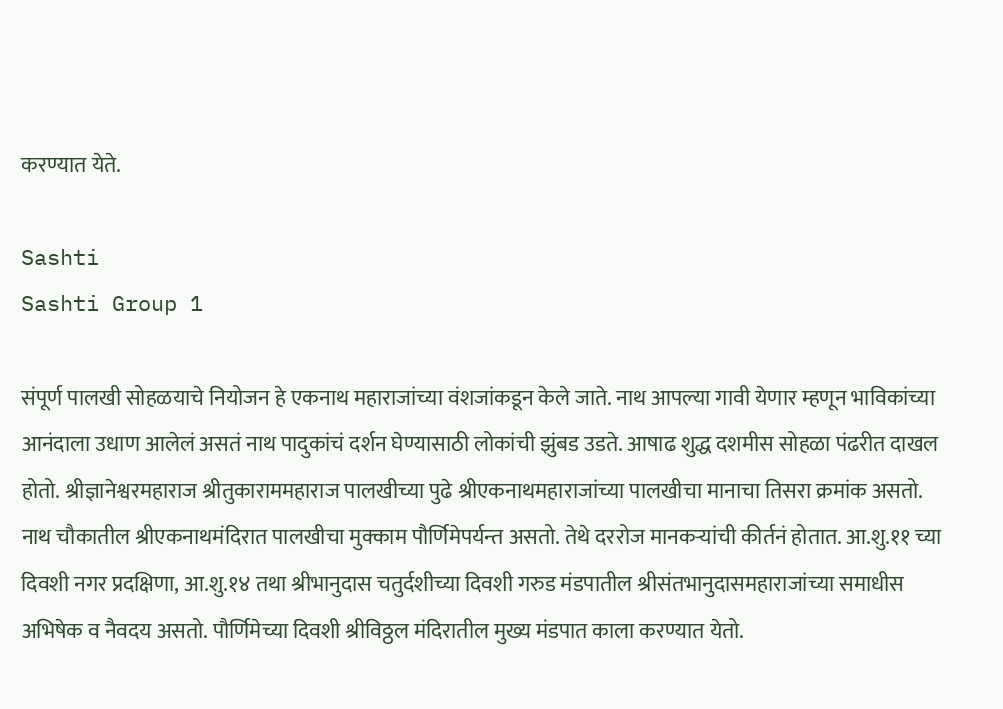करण्यात येते.

Sashti
Sashti Group 1

संपूर्ण पालखी सोहळयाचे नियोजन हे एकनाथ महाराजांच्या वंशजांकडून केले जाते. नाथ आपल्या गावी येणार म्हणून भाविकांच्या आनंदाला उधाण आलेलं असतं नाथ पादुकांचं दर्शन घेण्यासाठी लोकांची झुंबड उडते. आषाढ शुद्ध दशमीस सोहळा पंढरीत दाखल होतो. श्रीज्ञानेश्वरमहाराज श्रीतुकाराममहाराज पालखीच्या पुढे श्रीएकनाथमहाराजांच्या पालखीचा मानाचा तिसरा क्रमांक असतो. नाथ चौकातील श्रीएकनाथमंदिरात पालखीचा मुक्‍काम पौर्णिमेपर्यन्‍त असतो. तेथे दररोज मानकऱ्यांची कीर्तनं होतात. आ.शु.११ च्या दिवशी नगर प्रदक्षिणा, आ.शु.१४ तथा श्रीभानुदास चतुर्दशीच्या दिवशी गरुड मंडपातील श्रीसंतभानुदासमहाराजांच्या समाधीस अभिषेक व नैवदय असतो. पौर्णिमेच्या दिवशी श्रीविठ्ठल मंदिरातील मुख्य मंडपात काला करण्यात येतो.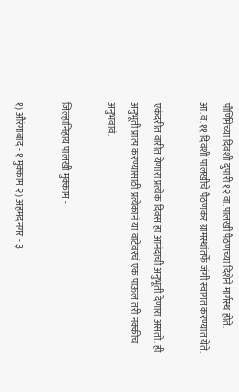पौर्णिमेच्या दिवशी दुपारी १२ वा.पालखी पैठणच्या दिशेने मार्गस्थ होते. आ.व.११ दिवशी पालखीचे पैठणकर ग्रामस्थांतर्फे जंगी स्वागत करण्यात येते.

एकंदरीत वारीत येणारा प्रत्येक दिवस हा आनंदाची अनुभूती देणारा असतो. ही अनुभूती प्रात्प करण्यासाठी प्रत्येकानं या वाटेवरचं एक पाऊल तरी नक्‍कीच अनुभवावं.

जिल्हानिहाय पालखी मुक्‍काम -

१) औरंगाबाद - १ मुक्‍काम २) अहमदनगर - ३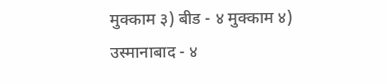मुक्‍काम ३) बीड - ४ मुक्‍काम ४) उस्मानाबाद - ४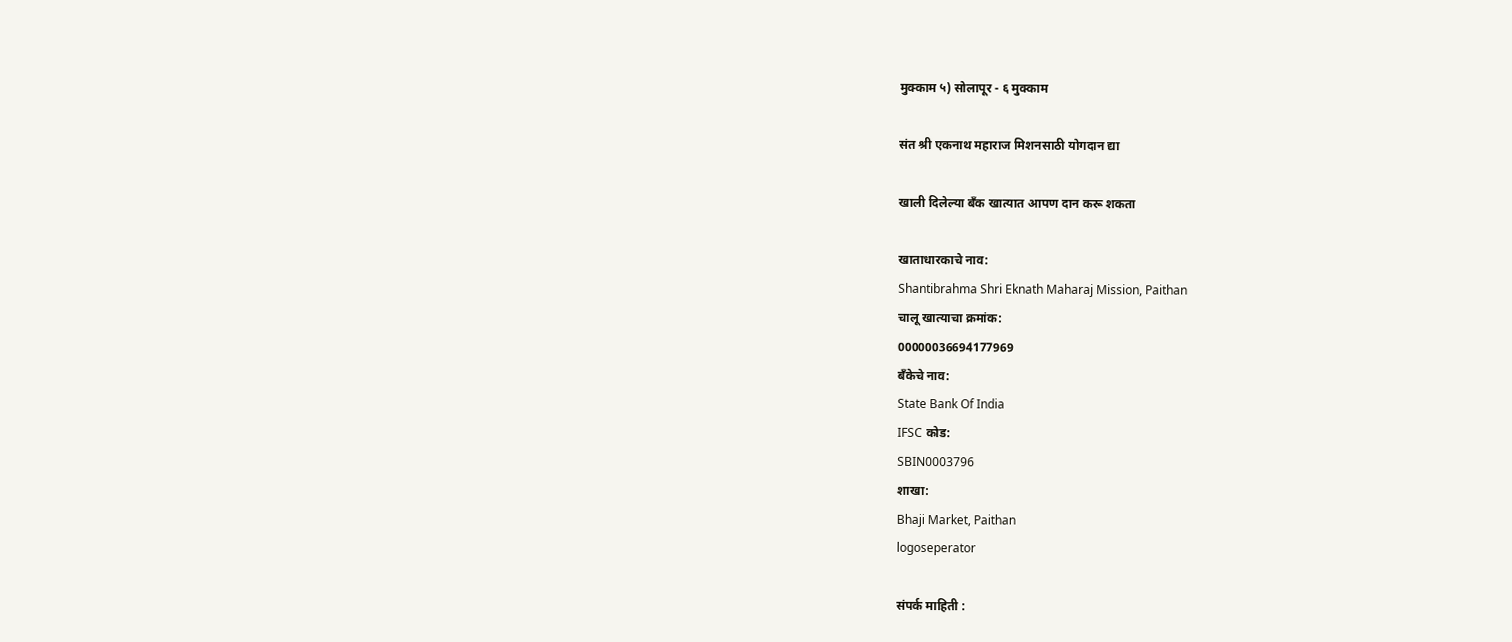मुक्‍काम ५) सोलापूर - ६ मुक्‍काम

संत श्री एकनाथ महाराज मिशनसाठी योगदान द्या

खाली दिलेल्या बँक खात्यात आपण दान करू शकता

खाताधारकाचे नाव:
Shantibrahma Shri Eknath Maharaj Mission, Paithan
चालू खात्याचा क्रमांक:
00000036694177969
बँकेचे नाव:
State Bank Of India
IFSC कोड:
SBIN0003796
शाखा:
Bhaji Market, Paithan
logoseperator

संपर्क माहिती :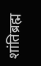शांतिब्रह्म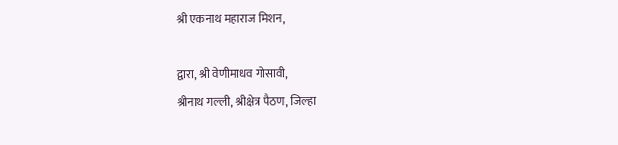श्री एकनाथ महाराज मिशन,

द्वारा, श्री वेणीमाधव गोसावी,
श्रीनाथ गल्ली, श्रीक्षेत्र पैठण, जिल्हा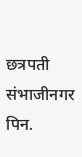छत्रपती
संभाजीनगर
पिन.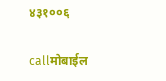४३१००६

callमोबाईल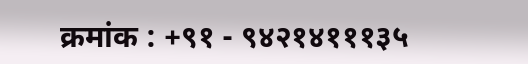क्रमांक : +९१ - ९४२१४१११३५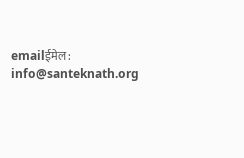emailईमेल : info@santeknath.org